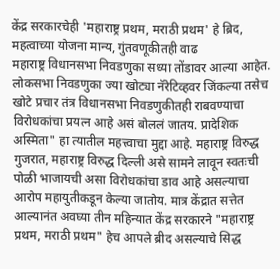केंद्र सरकारचेही 'महाराष्ट्र प्रथम, मराठी प्रथम' हे ब्रिद, महत्वाच्या योजना मान्य, गुंतवणूकीतही वाढ
महाराष्ट्र विधानसभा निवडणुका सध्या तोंडावर आल्या आहेत. लोकसभा निवडणुका ज्या खोट्या नॅरेटिव्हवर जिंकल्या तसेच खोटे प्रचार तंत्र विधानसभा निवडणुकीतही राबवण्याचा विरोधकांचा प्रयत्न आहे असं बोललं जातय. प्रादेशिक अस्मिता" हा त्यातील महत्त्वाचा मुद्दा आहे. महाराष्ट्र विरुद्ध गुजरात, महाराष्ट्र विरुद्ध दिल्ली असे सामने लावून स्वतःची पोळी भाजायची असा विरोधकांचा डाव आहे असल्याचा आरोप महायुतीकडून केल्या जातोय. मात्र केंद्रात सत्तेत आल्यानंत अवघ्या तीन महिन्यात केंद्र सरकारने "महाराष्ट्र प्रथम, मराठी प्रथम" हेच आपले ब्रीद असल्याचे सिद्ध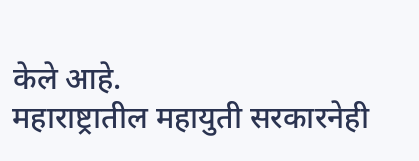केले आहे.
महाराष्ट्रातील महायुती सरकारनेही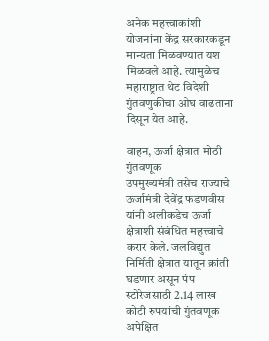अनेक महत्त्वाकांशी योजनांना केंद्र सरकारकडून मान्यता मिळवण्यात यश मिळवले आहे. त्यामुळेच महाराष्ट्रात थेट विदेशी गुंतवणुकीचा ओघ वाढताना दिसून येत आहे.

वाहन, ऊर्जा क्षेत्रात मोठी गुंतवणूक
उपमुख्यमंत्री तसेच राज्याचे ऊर्जामंत्री देवेंद्र फडणवीस यांनी अलीकडेच ऊर्जा क्षेत्राशी संबंधित महत्त्वाचे करार केले. जलविद्युत निर्मिती क्षेत्रात यातून क्रांती घडणार असून पंप स्टोरेजसाठी 2.14 लाख कोटी रुपयांची गुंतवणूक अपेक्षित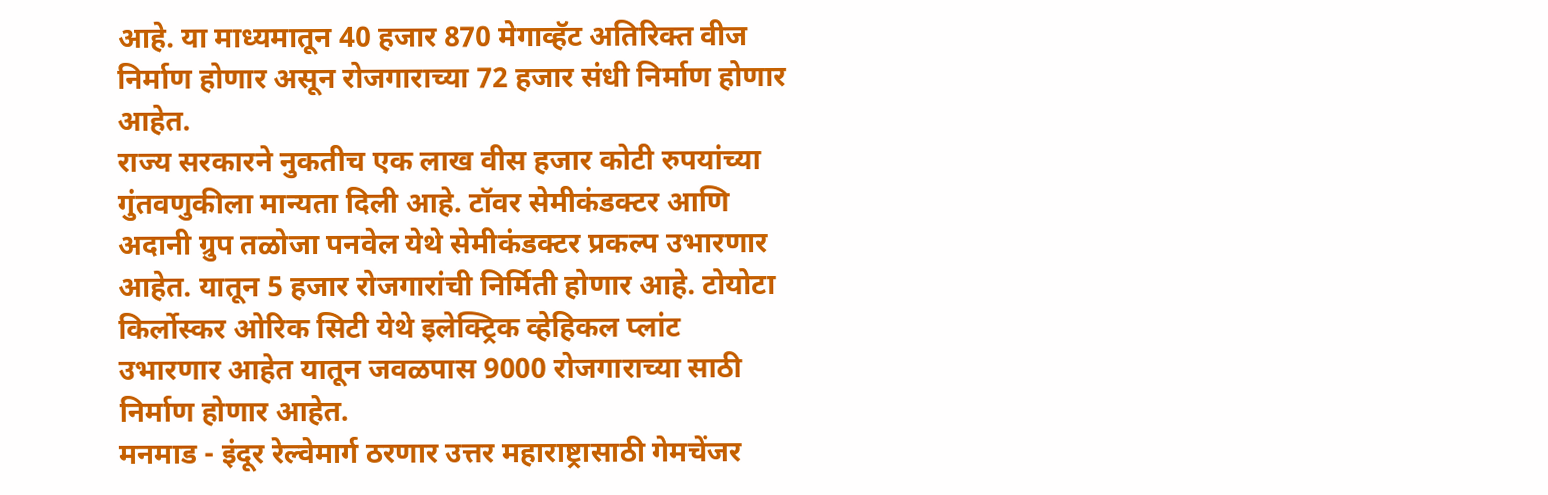आहे. या माध्यमातून 40 हजार 870 मेगाव्हॅट अतिरिक्त वीज निर्माण होणार असून रोजगाराच्या 72 हजार संधी निर्माण होणार आहेत.
राज्य सरकारने नुकतीच एक लाख वीस हजार कोटी रुपयांच्या गुंतवणुकीला मान्यता दिली आहे. टॉवर सेमीकंडक्टर आणि अदानी ग्रुप तळोजा पनवेल येथे सेमीकंडक्टर प्रकल्प उभारणार आहेत. यातून 5 हजार रोजगारांची निर्मिती होणार आहे. टोयोटा किर्लोस्कर ओरिक सिटी येथे इलेक्ट्रिक व्हेहिकल प्लांट उभारणार आहेत यातून जवळपास 9000 रोजगाराच्या साठी निर्माण होणार आहेत.
मनमाड - इंदूर रेल्वेमार्ग ठरणार उत्तर महाराष्ट्रासाठी गेमचेंजर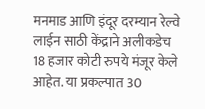मनमाड आणि इंदूर दरम्यान रेल्वे लाईन साठी केंद्राने अलीकडेच 18 हजार कोटी रुपये मंजूर केले आहेत. या प्रकल्पात 30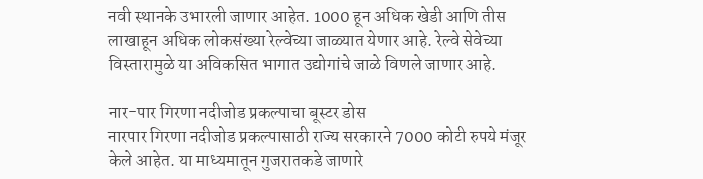नवी स्थानके उभारली जाणार आहेत. 1000 हून अधिक खेडी आणि तीस लाखाहून अधिक लोकसंख्या रेल्वेच्या जाळ्यात येणार आहे. रेल्वे सेवेच्या विस्तारामुळे या अविकसित भागात उद्योगांचे जाळे विणले जाणार आहे.

नार-पार गिरणा नदीजोड प्रकल्पाचा बूस्टर डोस
नारपार गिरणा नदीजोड प्रकल्पासाठी राज्य सरकारने 7000 कोटी रुपये मंजूर केले आहेत. या माध्यमातून गुजरातकडे जाणारे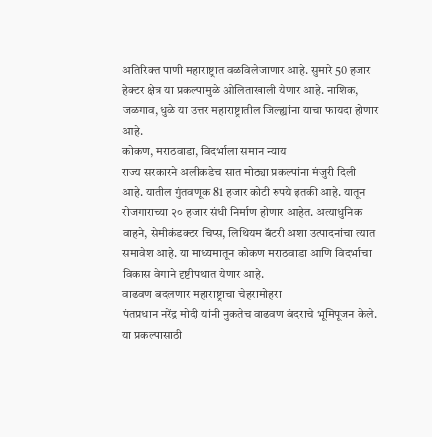अतिरिक्त पाणी महाराष्ट्रात वळविलेजाणार आहे. सुमारे 50 हजार हेक्टर क्षेत्र या प्रकल्पामुळे ओलिताखाली येणार आहे. नाशिक, जळगाव, धुळे या उत्तर महाराष्ट्रातील जिल्ह्यांना याचा फायदा होणार आहे.
कोकण, मराठवाडा, विदर्भाला समान न्याय
राज्य सरकारने अलीकडेच सात मोठ्या प्रकल्पांना मंजुरी दिली आहे. यातील गुंतवणूक 81 हजार कोटी रुपये इतकी आहे. यातून रोजगाराच्या २० हजार संधी निर्माण होणार आहेत. अत्याधुनिक वाहने, सेमीकंडक्टर चिप्स, लिथियम बॅटरी अशा उत्पादनांचा त्यात समावेश आहे. या माध्यमातून कोकण मराठवाडा आणि विदर्भाचा विकास वेगाने दृष्टीपथात येणार आहे.
वाढवण बदलणार महाराष्ट्राचा चेहरामोहरा
पंतप्रधान नरेंद्र मोदी यांनी नुकतेच वाढवण बंदराचे भूमिपूजन केले. या प्रकल्पासाठी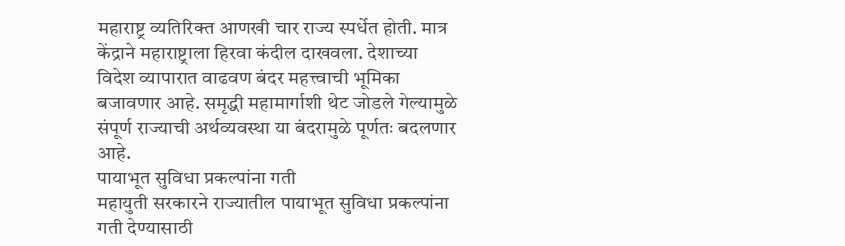महाराष्ट्र व्यतिरिक्त आणखी चार राज्य स्पर्धेत होती. मात्र केंद्राने महाराष्ट्राला हिरवा कंदील दाखवला. देशाच्या विदेश व्यापारात वाढवण बंदर महत्त्वाची भूमिका बजावणार आहे. समृद्धी महामार्गाशी थेट जोडले गेल्यामुळे संपूर्ण राज्याची अर्थव्यवस्था या बंदरामुळे पूर्णतः बदलणार आहे.
पायाभूत सुविधा प्रकल्पांना गती
महायुती सरकारने राज्यातील पायाभूत सुविधा प्रकल्पांना गती देण्यासाठी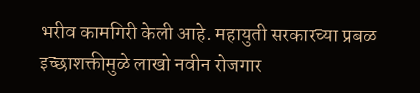भरीव कामगिरी केली आहे. महायुती सरकारच्या प्रबळ इच्छाशक्तीमुळे लाखो नवीन रोजगार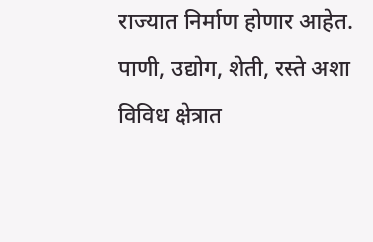राज्यात निर्माण होणार आहेत. पाणी, उद्योग, शेती, रस्ते अशा विविध क्षेत्रात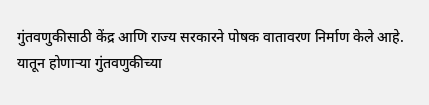गुंतवणुकीसाठी केंद्र आणि राज्य सरकारने पोषक वातावरण निर्माण केले आहे.
यातून होणाऱ्या गुंतवणुकीच्या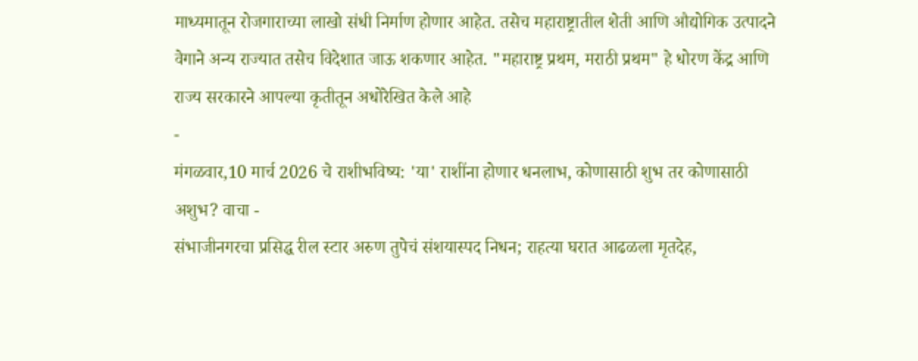माध्यमातून रोजगाराच्या लाखो संधी निर्माण होणार आहेत. तसेच महाराष्ट्रातील शेती आणि औद्योगिक उत्पादने वेगाने अन्य राज्यात तसेच विदेशात जाऊ शकणार आहेत. "महाराष्ट्र प्रथम, मराठी प्रथम" हे धोरण केंद्र आणि राज्य सरकारने आपल्या कृतीतून अधोरेखित केले आहे
-
मंगळवार,10 मार्च 2026 चे राशीभविष्य: 'या' राशींना होणार धनलाभ, कोणासाठी शुभ तर कोणासाठी अशुभ? वाचा -
संभाजीनगरचा प्रसिद्ध रील स्टार अरुण तुपेचं संशयास्पद निधन; राहत्या घरात आढळला मृतदेह,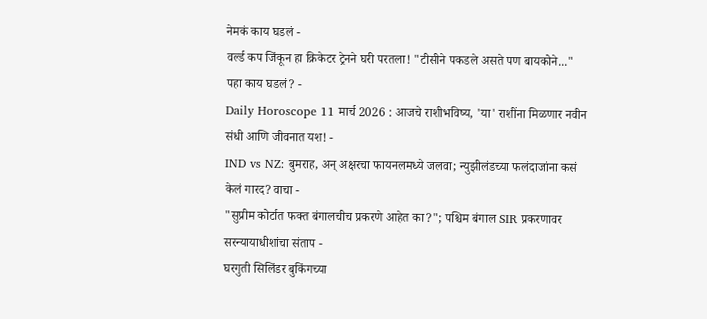नेमकं काय घडलं -
वर्ल्ड कप जिंकून हा क्रिकेटर ट्रेनने घरी परतला! "टीसीने पकडले असते पण बायकोने..." पहा काय घडलं? -
Daily Horoscope 11 मार्च 2026 : आजचे राशीभविष्य, 'या' राशींना मिळणार नवीन संधी आणि जीवनात यश! -
IND vs NZ: बुमराह, अन् अक्षरचा फायनलमध्ये जलवा; न्युझीलंडच्या फलंदाजांना कसं केलं गारद? वाचा -
"सुप्रीम कोर्टात फक्त बंगालचीच प्रकरणे आहेत का?"; पश्चिम बंगाल SIR प्रकरणावर सरन्यायाधीशांचा संताप -
घरगुती सिलिंडर बुकिंगच्या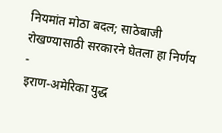नियमांत मोठा बदल; साठेबाजी रोखण्यासाठी सरकारने घेतला हा निर्णय -
इराण-अमेरिका युद्ध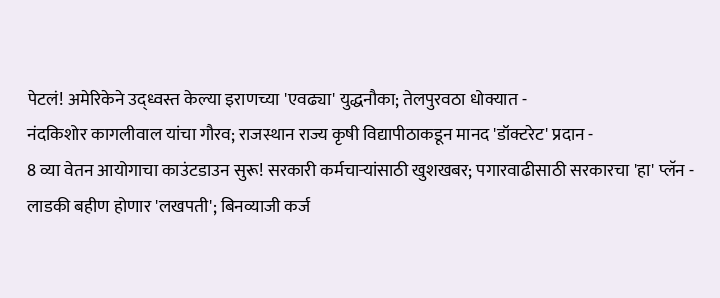पेटलं! अमेरिकेने उद्ध्वस्त केल्या इराणच्या 'एवढ्या' युद्धनौका; तेलपुरवठा धोक्यात -
नंदकिशोर कागलीवाल यांचा गौरव; राजस्थान राज्य कृषी विद्यापीठाकडून मानद 'डॉक्टरेट' प्रदान -
8 व्या वेतन आयोगाचा काउंटडाउन सुरू! सरकारी कर्मचाऱ्यांसाठी खुशखबर; पगारवाढीसाठी सरकारचा 'हा' प्लॅन -
लाडकी बहीण होणार 'लखपती'; बिनव्याजी कर्ज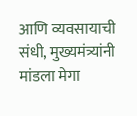आणि व्यवसायाची संधी, मुख्यमंत्र्यांनी मांडला मेगा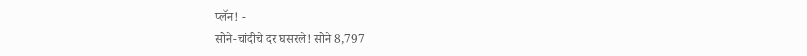प्लॅन! -
सोने-चांदीचे दर घसरले! सोने 8,797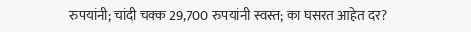रुपयांनी; चांदी चक्क 29,700 रुपयांनी स्वस्त; का घसरत आहेत दर?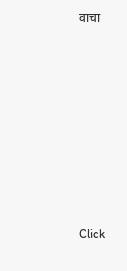वाचा











Click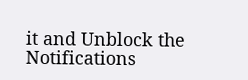it and Unblock the Notifications